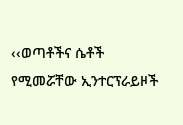‹‹ወጣቶችና ሴቶች የሚመሯቸው ኢንተርፕራይዞች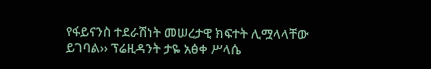የፋይናንስ ተደራሽነት መሠረታዊ ክፍተት ሊሟላላቸው ይገባል›› ፕሬዚዳንት ታዬ አፅቀ ሥላሴ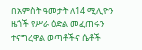በአምስት ዓመታት ለ14 ሚሊዮን ዜጎች የሥራ ዕድል መፈጠሩን ተናግረዋል ወጣቶችና ሴቶች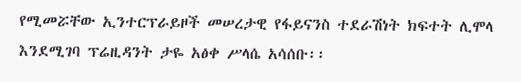የሚመሯቸው ኢንተርፕራይዞች መሠረታዊ የፋይናንስ ተደራሽነት ክፍተት ሊሞላ እንደሚገባ ፕሬዚዳንት ታዬ አፅቀ ሥላሴ አሳሰቡ፡፡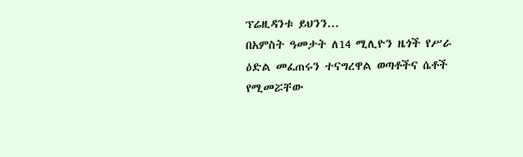ፕሬዚዳንቱ ይህንን...
በአምስት ዓመታት ለ14 ሚሊዮን ዜጎች የሥራ ዕድል መፈጠሩን ተናግረዋል ወጣቶችና ሴቶች የሚመሯቸው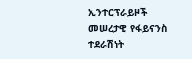ኢንተርፕራይዞች መሠረታዊ የፋይናንስ ተደራሽነት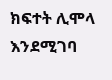ክፍተት ሊሞላ እንደሚገባ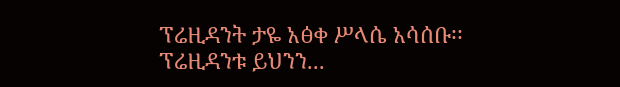ፕሬዚዳንት ታዬ አፅቀ ሥላሴ አሳሰቡ፡፡ ፕሬዚዳንቱ ይህንን...